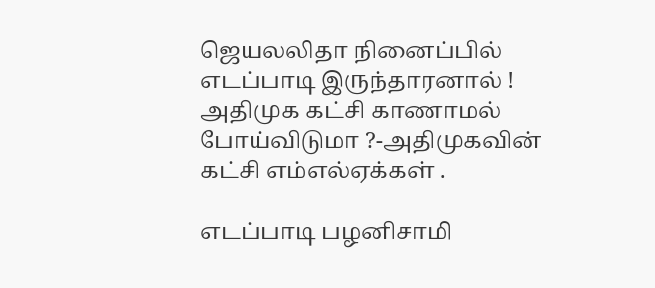ஜெயலலிதா நினைப்பில் எடப்பாடி இருந்தாரனால் ! அதிமுக கட்சி காணாமல் போய்விடுமா ?-அதிமுகவின் கட்சி எம்எல்ஏக்கள் .

எடப்பாடி பழனிசாமி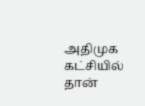அதிமுக கட்சியில் தான்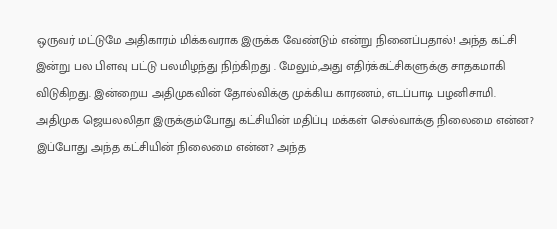ஒருவர் மட்டுமே அதிகாரம் மிக்கவராக இருக்க வேண்டும் என்று நினைப்பதால்! அந்த கட்சி இன்று பல பிளவு பட்டு பலமிழந்து நிற்கிறது . மேலும்,அது எதிர்க்கட்சிகளுக்கு சாதகமாகி விடுகிறது. இன்றைய அதிமுகவின் தோல்விக்கு முக்கிய காரணம், எடப்பாடி பழனிசாமி. அதிமுக ஜெயலலிதா இருக்கும்போது கட்சியின் மதிப்பு மக்கள் செல்வாக்கு நிலைமை என்ன? இப்போது அந்த கட்சியின் நிலைமை என்ன? அந்த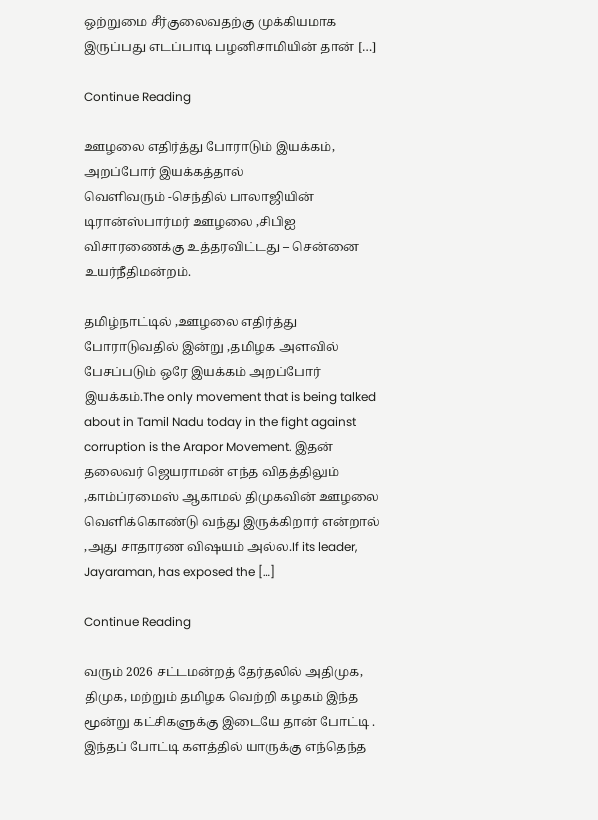ஒற்றுமை சீர்குலைவதற்கு முக்கியமாக இருப்பது எடப்பாடி பழனிசாமியின் தான் […]

Continue Reading

ஊழலை எதிர்த்து போராடும் இயக்கம், அறப்போர் இயக்கத்தால் வெளிவரும் ‌-செந்தில் பாலாஜியின் டிரான்ஸ்பார்மர் ஊழலை ,சிபிஐ விசாரணைக்கு உத்தரவிட்டது – சென்னை உயர்நீதிமன்றம்.

தமிழ்நாட்டில் ,ஊழலை எதிர்த்து போராடுவதில் இன்று ,தமிழக அளவில் பேசப்படும் ஒரே இயக்கம் அறப்போர் இயக்கம்.The only movement that is being talked about in Tamil Nadu today in the fight against corruption is the Arapor Movement. இதன் தலைவர் ஜெயராமன் எந்த விதத்திலும் ,காம்ப்ரமைஸ் ஆகாமல் திமுகவின் ஊழலை வெளிக்கொண்டு வந்து இருக்கிறார் என்றால் ,அது சாதாரண விஷயம் அல்ல.If its leader, Jayaraman, has exposed the […]

Continue Reading

வரும் 2026 சட்டமன்றத் தேர்தலில் அதிமுக, திமுக, மற்றும் தமிழக வெற்றி கழகம் இந்த மூன்று கட்சிகளுக்கு இடையே தான் போட்டி . இந்தப் போட்டி களத்தில் யாருக்கு எந்தெந்த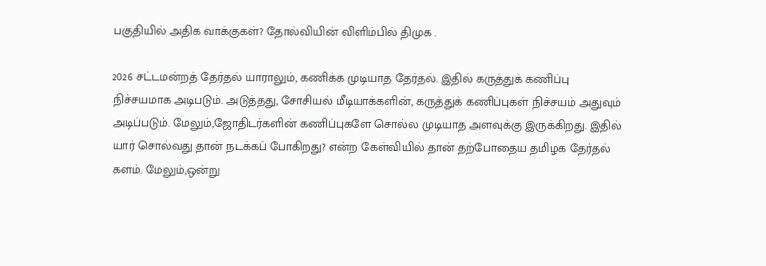பகுதியில் அதிக வாக்குகள்? தோல்வியின் விளிம்பில் திமுக .

2026 சட்டமன்றத் தேர்தல் யாராலும், கணிக்க முடியாத தேர்தல். இதில் கருத்துக் கணிப்பு நிச்சயமாக அடிபடும். அடுத்தது, சோசியல் மீடியாக்களின், கருத்துக் கணிப்புகள் நிச்சயம் அதுவும் அடிப்படும். மேலும்,ஜோதிடர்களின் கணிப்புகளே சொல்ல முடியாத அளவுக்கு இருக்கிறது. இதில் யார் சொல்வது தான் நடக்கப் போகிறது? என்ற கேள்வியில் தான் தற்போதைய தமிழக தேர்தல் களம். மேலும்,ஒன்று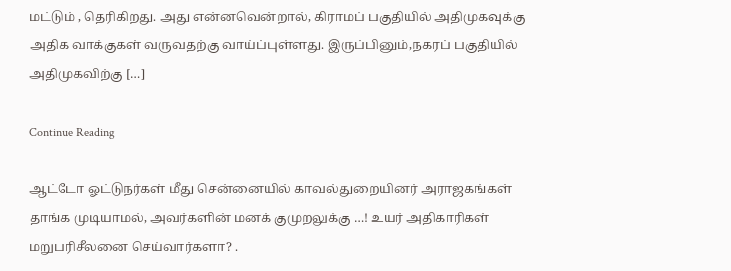மட்டும் , தெரிகிறது. அது என்னவென்றால், கிராமப் பகுதியில் அதிமுகவுக்கு அதிக வாக்குகள் வருவதற்கு வாய்ப்புள்ளது. இருப்பினும்,நகரப் பகுதியில் அதிமுகவிற்கு […]

Continue Reading

ஆட்டோ ஓட்டுநர்கள் மீது சென்னையில் காவல்துறையினர் அராஜகங்கள் தாங்க முடியாமல், அவர்களின் மனக் குமுறலுக்கு …! உயர் அதிகாரிகள் மறுபரிசீலனை செய்வார்களா? .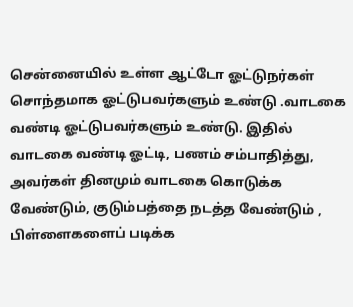சென்னையில் உள்ள ஆட்டோ ஓட்டுநர்கள் சொந்தமாக ஓட்டுபவர்களும் உண்டு .வாடகை வண்டி ஓட்டுபவர்களும் உண்டு. இதில் வாடகை வண்டி ஓட்டி, பணம் சம்பாதித்து, அவர்கள் தினமும் வாடகை கொடுக்க வேண்டும், குடும்பத்தை நடத்த வேண்டும் , பிள்ளைகளைப் படிக்க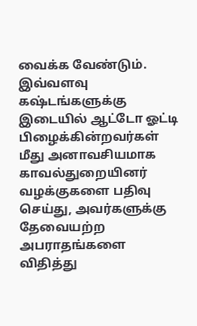வைக்க வேண்டும். இவ்வளவு கஷ்டங்களுக்கு இடையில் ஆட்டோ ஓட்டி பிழைக்கின்றவர்கள் மீது அனாவசியமாக காவல்துறையினர் வழக்குகளை பதிவு செய்து, அவர்களுக்கு தேவையற்ற அபராதங்களை விதித்து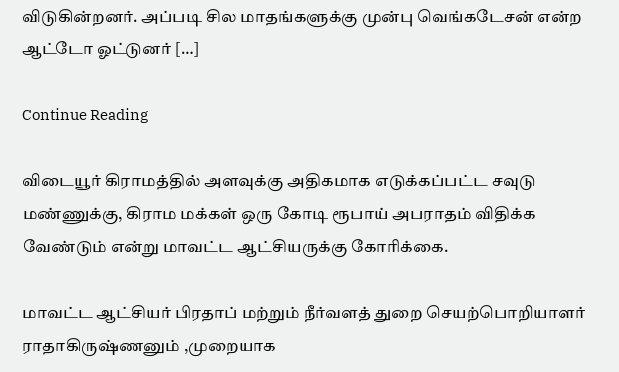விடுகின்றனர். அப்படி சில மாதங்களுக்கு முன்பு வெங்கடேசன் என்ற ஆட்டோ ஓட்டுனர் […]

Continue Reading

விடையூர் கிராமத்தில் அளவுக்கு அதிகமாக எடுக்கப்பட்ட சவுடு மண்ணுக்கு, கிராம மக்கள் ஒரு கோடி ரூபாய் அபராதம் விதிக்க வேண்டும் என்று மாவட்ட ஆட்சியருக்கு கோரிக்கை.

மாவட்ட ஆட்சியர் பிரதாப் மற்றும் நீர்வளத் துறை செயற்பொறியாளர் ராதாகிருஷ்ணனும் ,முறையாக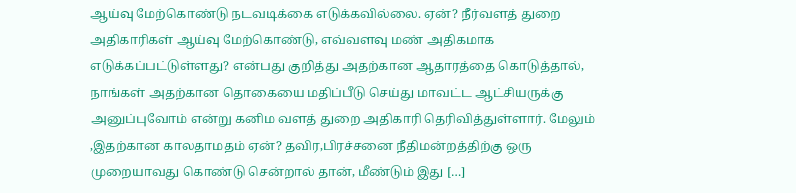ஆய்வு மேற்கொண்டு நடவடிக்கை எடுக்கவில்லை. ஏன்? நீர்வளத் துறை அதிகாரிகள் ஆய்வு மேற்கொண்டு, எவ்வளவு மண் அதிகமாக எடுக்கப்பட்டுள்ளது? என்பது குறித்து அதற்கான ஆதாரத்தை கொடுத்தால், நாங்கள் அதற்கான தொகையை மதிப்பீடு செய்து மாவட்ட ஆட்சியருக்கு அனுப்புவோம் என்று கனிம வளத் துறை அதிகாரி தெரிவித்துள்ளார். மேலும் ,இதற்கான காலதாமதம் ஏன்? தவிர,பிரச்சனை நீதிமன்றத்திற்கு ஒரு முறையாவது கொண்டு சென்றால் தான், மீண்டும் இது […]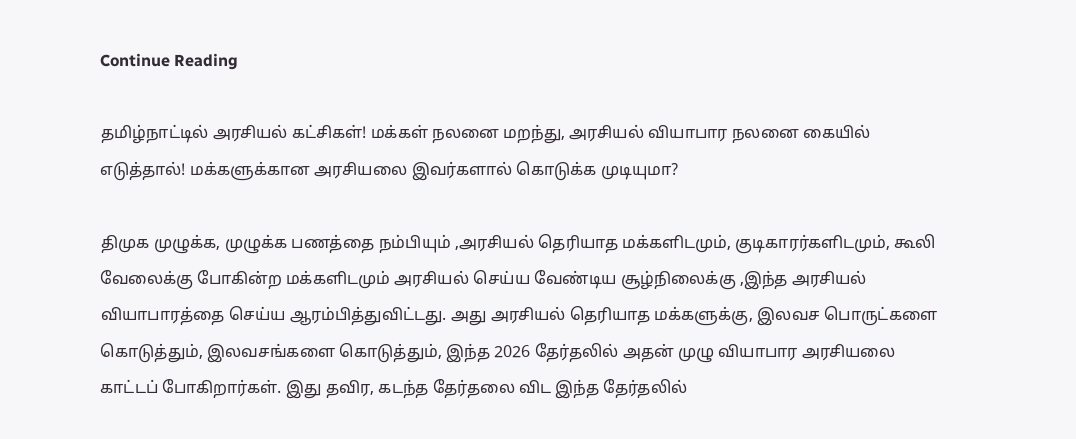Continue Reading

தமிழ்நாட்டில் அரசியல் கட்சிகள்! மக்கள் நலனை மறந்து, அரசியல் வியாபார நலனை கையில் எடுத்தால்! மக்களுக்கான அரசியலை இவர்களால் கொடுக்க முடியுமா?

திமுக முழுக்க, முழுக்க பணத்தை நம்பியும் ,அரசியல் தெரியாத மக்களிடமும், குடிகாரர்களிடமும், கூலி வேலைக்கு போகின்ற மக்களிடமும் அரசியல் செய்ய வேண்டிய சூழ்நிலைக்கு ,இந்த அரசியல் வியாபாரத்தை செய்ய ஆரம்பித்துவிட்டது. அது அரசியல் தெரியாத மக்களுக்கு, இலவச பொருட்களை கொடுத்தும், இலவசங்களை கொடுத்தும், இந்த 2026 தேர்தலில் அதன் முழு வியாபார அரசியலை காட்டப் போகிறார்கள். இது தவிர, கடந்த தேர்தலை விட இந்த தேர்தலில்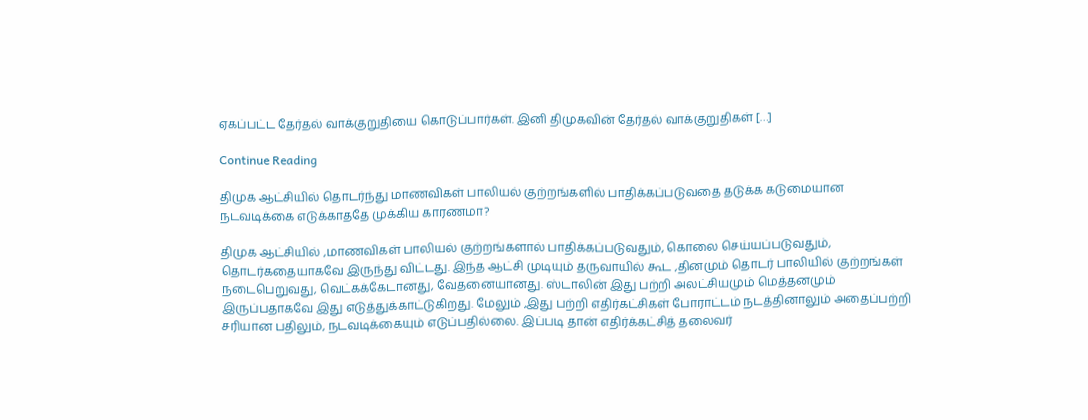ஏகப்பட்ட தேர்தல் வாக்குறுதியை கொடுப்பார்கள். இனி திமுகவின் தேர்தல் வாக்குறுதிகள் […]

Continue Reading

திமுக ஆட்சியில் தொடர்ந்து மாணவிகள் பாலியல் குற்றங்களில் பாதிக்கப்படுவதை தடுக்க கடுமையான நடவடிக்கை எடுக்காததே முக்கிய காரணமா?

திமுக ஆட்சியில் ,மாணவிகள் பாலியல் குற்றங்களால் பாதிக்கப்படுவதும், கொலை செய்யப்படுவதும், தொடர்கதையாகவே இருந்து விட்டது. இந்த ஆட்சி முடியும் தருவாயில் கூட ,தினமும் தொடர் பாலியில் குற்றங்கள் நடைபெறுவது, வெட்கக்கேடானது, வேதனையானது. ஸ்டாலின் இது பற்றி அலட்சியமும் மெத்தனமும் இருப்பதாகவே இது எடுத்துக்காட்டுகிறது. மேலும் ,இது பற்றி எதிர்கட்சிகள் போராட்டம் நடத்தினாலும் அதைப்பற்றி சரியான பதிலும், நடவடிக்கையும் எடுப்பதில்லை. இப்படி தான் எதிர்க்கட்சித் தலைவர்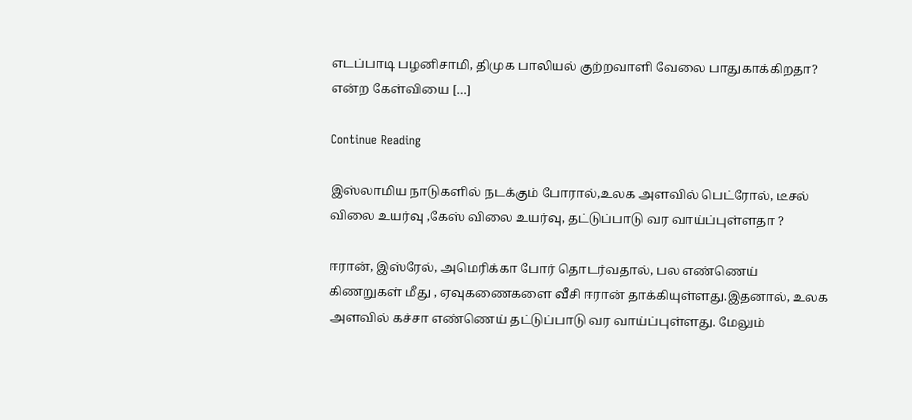எடப்பாடி பழனிசாமி, திமுக பாலியல் குற்றவாளி வேலை பாதுகாக்கிறதா? என்ற கேள்வியை […]

Continue Reading

இஸ்லாமிய நாடுகளில் நடக்கும் போரால்,உலக அளவில் பெட்ரோல், டீசல் விலை உயர்வு ,கேஸ் விலை உயர்வு, தட்டுப்பாடு வர வாய்ப்புள்ளதா ?

ஈரான், இஸ்ரேல், அமெரிக்கா போர் தொடர்வதால், பல எண்ணெய் கிணறுகள் மீது , ஏவுகணைகளை வீசி ஈரான் தாக்கியுள்ளது.இதனால், உலக அளவில் கச்சா எண்ணெய் தட்டுப்பாடு வர வாய்ப்புள்ளது. மேலும்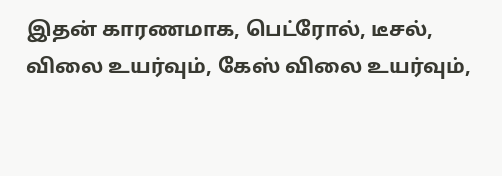இதன் காரணமாக, பெட்ரோல், டீசல், விலை உயர்வும், கேஸ் விலை உயர்வும்,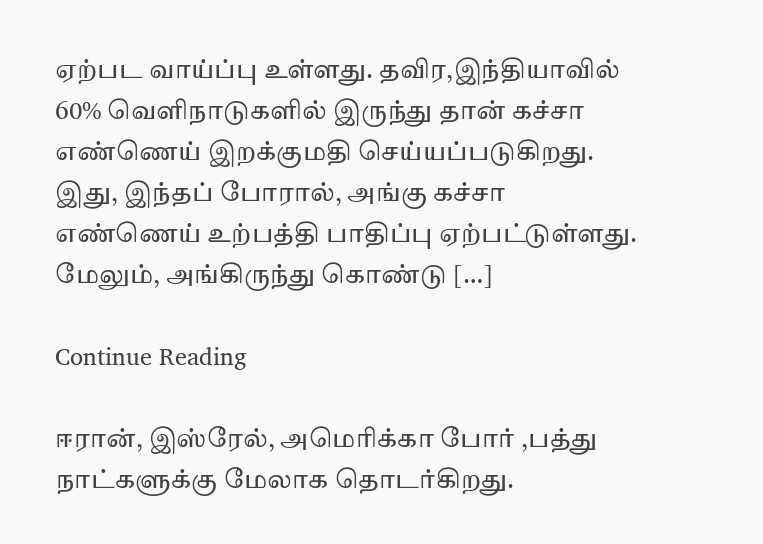ஏற்பட வாய்ப்பு உள்ளது. தவிர,இந்தியாவில் 60% வெளிநாடுகளில் இருந்து தான் கச்சா எண்ணெய் இறக்குமதி செய்யப்படுகிறது. இது, இந்தப் போரால், அங்கு கச்சா எண்ணெய் உற்பத்தி பாதிப்பு ஏற்பட்டுள்ளது. மேலும், அங்கிருந்து கொண்டு […]

Continue Reading

ஈரான், இஸ்ரேல், அமெரிக்கா போர் ,பத்து நாட்களுக்கு மேலாக தொடர்கிறது.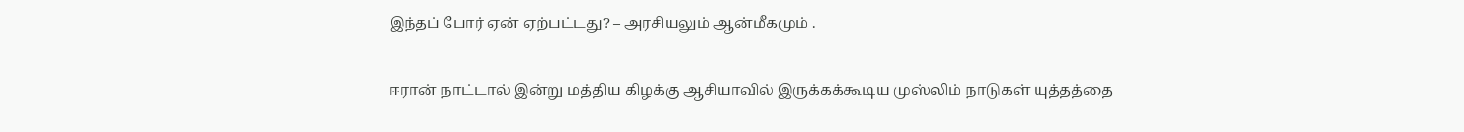இந்தப் போர் ஏன் ஏற்பட்டது? – அரசியலும் ஆன்மீகமும் .

ஈரான் நாட்டால் இன்று மத்திய கிழக்கு ஆசியாவில் இருக்கக்கூடிய முஸ்லிம் நாடுகள் யுத்தத்தை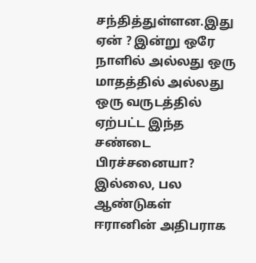சந்தித்துள்ளன.இது ஏன் ? இன்று ஒரே நாளில் அல்லது ஒரு மாதத்தில் அல்லது ஒரு வருடத்தில் ஏற்பட்ட இந்த சண்டை பிரச்சனையா? இல்லை, பல ஆண்டுகள் ஈரானின் அதிபராக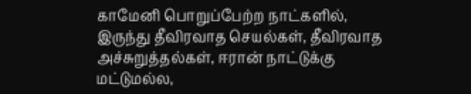காமேனி பொறுப்பேற்ற நாட்களில், இருந்து தீவிரவாத செயல்கள், தீவிரவாத அச்சுறுத்தல்கள், ஈரான் நாட்டுக்கு மட்டுமல்ல,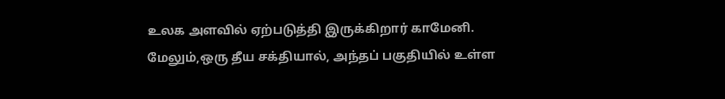உலக அளவில் ஏற்படுத்தி இருக்கிறார் காமேனி. மேலும்,ஒரு தீய சக்தியால், அந்தப் பகுதியில் உள்ள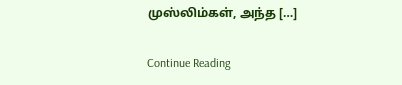முஸ்லிம்கள், அந்த […]

Continue Reading